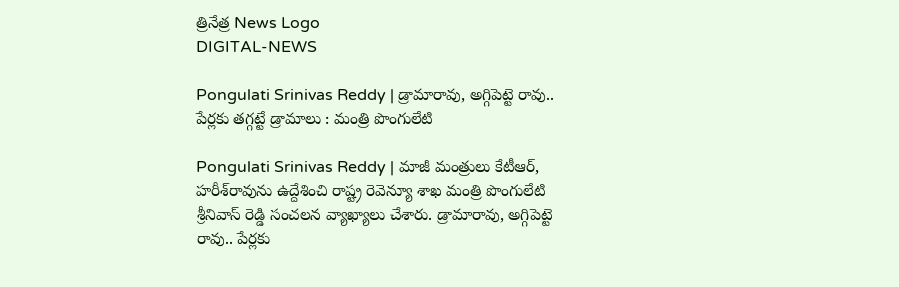త్రినేత్ర News Logo
DIGITAL-NEWS

Pongulati Srinivas Reddy | డ్రామారావు, అగ్గిపెట్టె రావు.. పేర్ల‌కు త‌గ్గ‌ట్టే డ్రామాలు : మంత్రి పొంగులేటి

Pongulati Srinivas Reddy | మాజీ మంత్రులు కేటీఆర్, హ‌రీశ్‌రావును ఉద్దేశించి రాష్ట్ర రెవెన్యూ శాఖ మంత్రి పొంగులేటి శ్రీనివాస్ రెడ్డి సంచ‌ల‌న వ్యాఖ్యాలు చేశారు. డ్రామారావు, అగ్గిపెట్టె రావు.. పేర్ల‌కు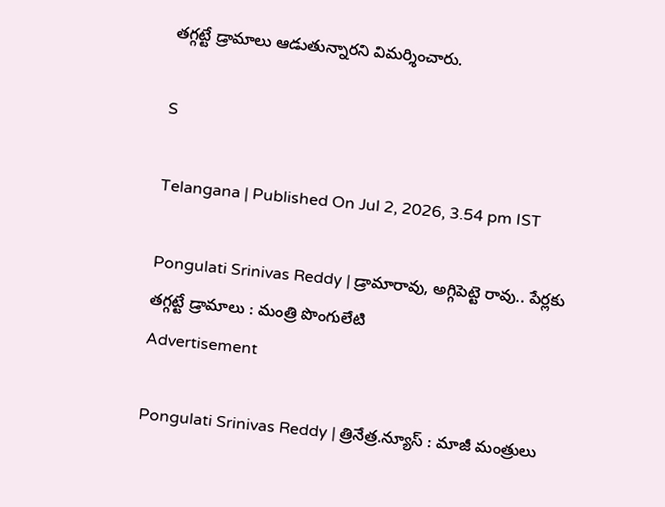త‌గ్గ‌ట్టే డ్రామాలు ఆడుతున్నార‌ని విమ‌ర్శించారు.

S

Telangana | Published On Jul 2, 2026, 3.54 pm IST

Pongulati Srinivas Reddy | డ్రామారావు, అగ్గిపెట్టె రావు.. పేర్ల‌కు త‌గ్గ‌ట్టే డ్రామాలు : మంత్రి పొంగులేటి
Advertisement

Pongulati Srinivas Reddy | త్రినేత్ర‌.న్యూస్ : మాజీ మంత్రులు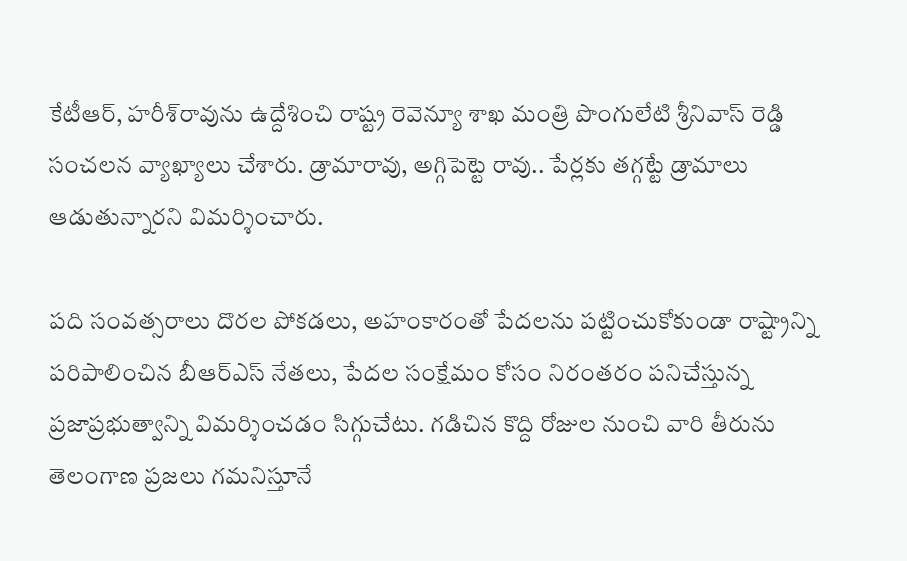కేటీఆర్, హ‌రీశ్‌రావును ఉద్దేశించి రాష్ట్ర రెవెన్యూ శాఖ మంత్రి పొంగులేటి శ్రీనివాస్ రెడ్డి సంచ‌ల‌న వ్యాఖ్యాలు చేశారు. డ్రామారావు, అగ్గిపెట్టె రావు.. పేర్ల‌కు త‌గ్గ‌ట్టే డ్రామాలు ఆడుతున్నార‌ని విమ‌ర్శించారు.

పది సంవత్సరాలు దొరల పోకడలు, అహంకారంతో పేదలను పట్టించుకోకుండా రాష్ట్రాన్ని పరిపాలించిన బీఆర్ఎస్ నేతలు, పేదల సంక్షేమం కోసం నిరంతరం పనిచేస్తున్న ప్రజాప్రభుత్వాన్ని విమర్శించడం సిగ్గుచేటు. గడిచిన కొద్ది రోజుల నుంచి వారి తీరును తెలంగాణ ప్రజలు గమనిస్తూనే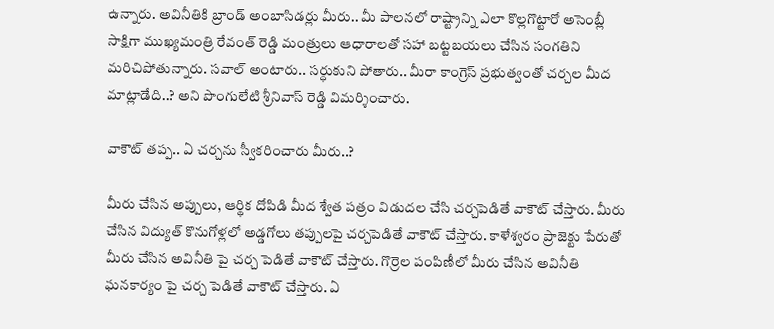ఉన్నారు. అవినీతికి బ్రాండ్ అంబాసిడర్లు మీరు.. మీ పాలనలో రాష్ట్రాన్ని ఎలా కొల్లగొట్టారో అసెంబ్లీ సాక్షిగా ముఖ్యమంత్రి రేవంత్ రెడ్డి మంత్రులు ఆధారాలతో సహా బట్టబయలు చేసిన సంగతిని మరిచిపోతున్నారు. సవాల్ అంటారు.. సర్ధుకుని పోతారు.. మీరా కాంగ్రెస్ ప్రభుత్వంతో చర్చల మీద మాట్లాడేది..? అని పొంగులేటి శ్రీనివాస్ రెడ్డి విమ‌ర్శించారు.

వాకౌట్ త‌ప్ప.. ఏ చ‌ర్చ‌ను స్వీక‌రించారు మీరు..?

మీరు చేసిన అప్పులు, ఆర్థిక దోపిడి మీద శ్వేత పత్రం విడుదల చేసి చర్చపెడితే వాకౌట్ చేస్తారు. మీరు చేసిన విద్యుత్ కొనుగోళ్లలో అడ్డగోలు తప్పులపై చర్చపెడితే వాకౌట్ చేస్తారు. కాళేశ్వరం ప్రాజెక్టు పేరుతో మీరు చేసిన అవినీతి పై చర్చ పెడితే వాకౌట్ చేస్తారు. గొర్రెల పంపిణీలో మీరు చేసిన అవినీతి ఘనకార్యం పై చర్చ పెడితే వాకౌట్ చేస్తారు. ఏ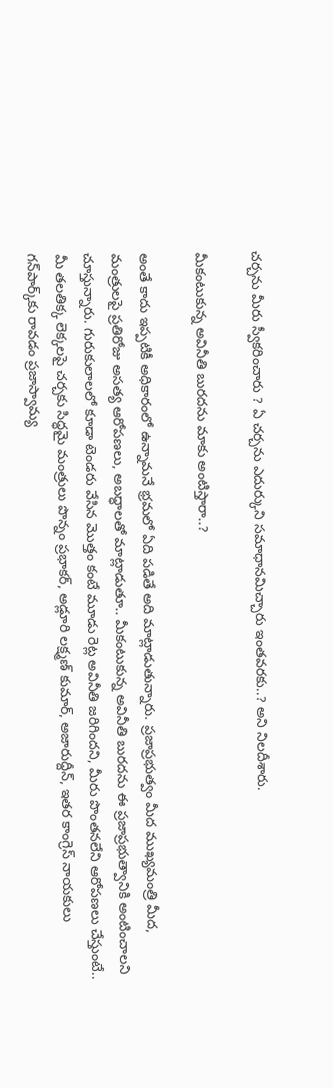చర్చను మీరు స్వీకరించారు ? ఏ చర్చను ఎదుర్కుని సమాధానమిచ్చారు ఇంతవరకు..? అని నిల‌దీశారు.

మీకంటుకున్న అవినీతి బుర‌ద‌ను మాకు అంటిస్తారా..?

అంతే కాదు ఇప్పటికీ అధికారంలో ఉన్నామనే భ్రమలో ఏది పడితే అది మాట్లాడుతున్నారు. ప్రజాప్రభుత్వం మీద ముఖ్యమంత్రి మీద, మంత్రులపై ప్రతిరోజు అసత్య ఆరోపణలు, అబద్ధాలతో మాట్లాడుతూ.. మీకంటుకున్న అవినీతి బురదను ఈ ప్రజాప్రభుత్వానికి అంటించాలని చూస్తున్నారు. గురుకులాలలో కూడా టెండరు వేసిన మొత్తం కంటే మూడు రెట్ల అవినీతి జరిగిందని, మీరు పొంతనలేని ఆరోపణలు చేస్తుంటే.. మీ తలతిక్క లెక్కలపై చర్చకు సిద్ధమై మంత్రులు పొన్నం ప్ర‌భాక‌ర్, అడ్లూరి ల‌క్ష్మ‌ణ్ కుమార్, అజారుద్దీన్‌, ఇతర కాంగ్రెస్ నాయకులు గన్‌పార్క్‌కు రావడం ప్రజాస్వామ్య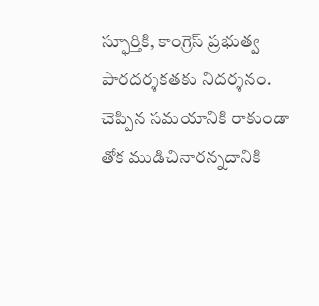స్ఫూర్తికి, కాంగ్రెస్ ప్రభుత్వ పారదర్శకతకు నిదర్శనం. చెప్పిన సమయానికి రాకుండా తోక ముడిచినారన్నదానికి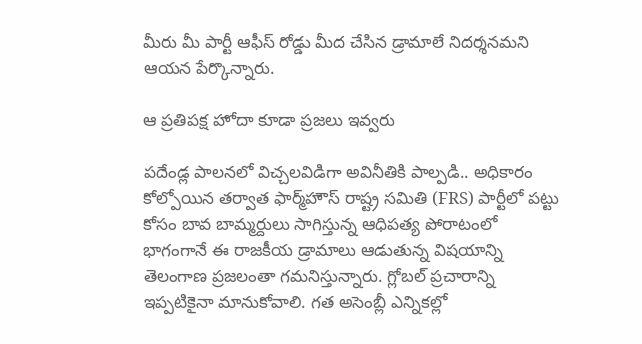మీరు మీ పార్టీ ఆఫీస్ రోడ్డు మీద చేసిన డ్రామాలే నిదర్శనమ‌ని ఆయ‌న పేర్కొన్నారు.

ఆ ప్ర‌తిప‌క్ష హోదా కూడా ప్ర‌జ‌లు ఇవ్వ‌రు

పదేండ్ల పాలనలో విచ్చలవిడిగా అవినీతికి పాల్పడి.. అధికారం కోల్పోయిన తర్వాత ఫార్మ్‌హౌస్ రాష్ట్ర సమితి (FRS) పార్టీలో పట్టు కోసం బావ బామ్మర్దులు సాగిస్తున్న ఆధిపత్య పోరాటంలో భాగంగానే ఈ రాజకీయ డ్రామాలు ఆడుతున్న విషయాన్ని తెలంగాణ ప్రజలంతా గమనిస్తున్నారు. గ్లోబల్ ప్రచారాన్ని ఇప్పటికైనా మానుకోవాలి. గత అసెంబ్లీ ఎన్నికల్లో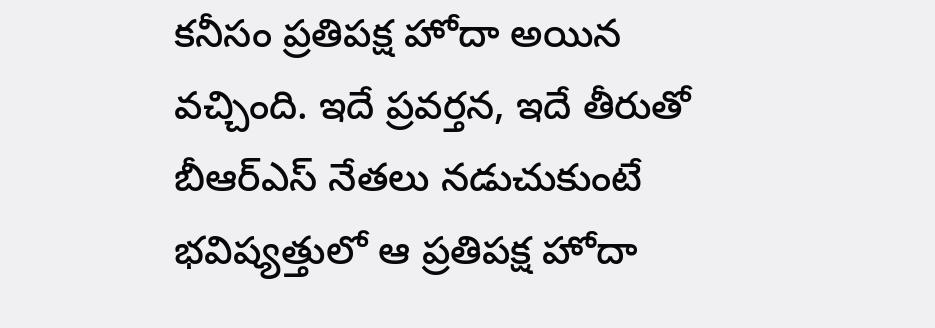కనీసం ప్రతిపక్ష హోదా అయిన వచ్చింది. ఇదే ప్రవర్తన, ఇదే తీరుతో బీఆర్ఎస్ నేతలు నడుచుకుంటే భవిష్యత్తులో ఆ ప్రతిపక్ష హోదా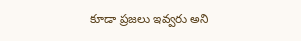కూడా ప్రజలు ఇవ్వరు అని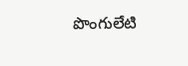పొంగులేటి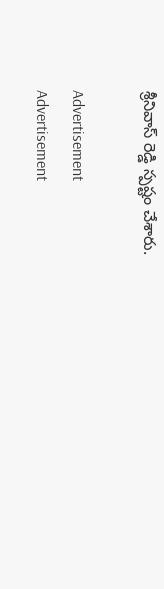శ్రీనివాస్ రెడ్డి స్ప‌ష్టం చేశారు.

Advertisement
Advertisement